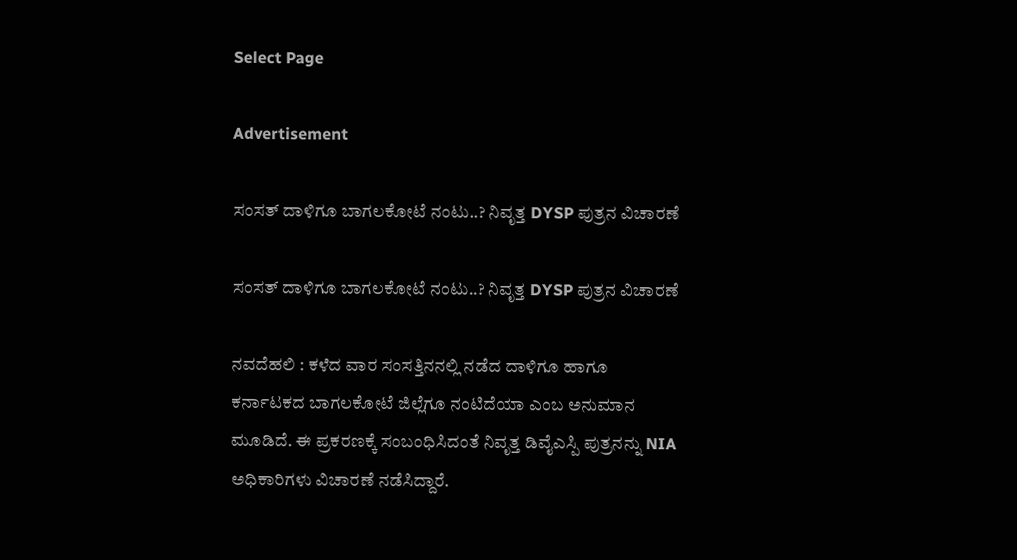Select Page

Advertisement

ಸಂಸತ್ ದಾಳಿಗೂ ಬಾಗಲಕೋಟೆ ನಂಟು..? ನಿವೃತ್ತ DYSP ಪುತ್ರನ ವಿಚಾರಣೆ

ಸಂಸತ್ ದಾಳಿಗೂ ಬಾಗಲಕೋಟೆ ನಂಟು..? ನಿವೃತ್ತ DYSP ಪುತ್ರನ ವಿಚಾರಣೆ

ನವದೆಹಲಿ : ಕಳೆದ ವಾರ ಸಂಸತ್ತಿನನಲ್ಲಿ ನಡೆದ ದಾಳಿಗೂ ಹಾಗೂ ಕರ್ನಾಟಕದ ಬಾಗಲಕೋಟೆ ಜಿಲ್ಲೆಗೂ ನಂಟಿದೆಯಾ ಎಂಬ ಅನುಮಾನ ಮೂಡಿದೆ. ಈ ಪ್ರಕರಣಕ್ಕೆ ಸಂಬಂಧಿಸಿದಂತೆ ನಿವೃತ್ತ ಡಿವೈಎಸ್ಪಿ ಪುತ್ರನನ್ನು NIA ಅಧಿಕಾರಿಗಳು ವಿಚಾರಣೆ ನಡೆಸಿದ್ದಾರೆ.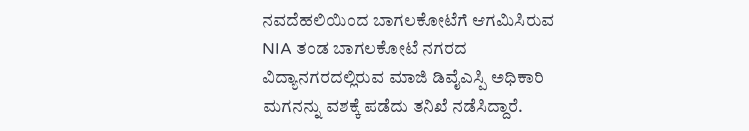ನವದೆಹಲಿಯಿಂದ ಬಾಗಲಕೋಟೆಗೆ ಆಗಮಿಸಿರುವ NIA ತಂಡ ಬಾಗಲಕೋಟೆ ನಗರದ ವಿದ್ಯಾನಗರದಲ್ಲಿರುವ ಮಾಜಿ ಡಿವೈಎಸ್ಪಿ ಅಧಿಕಾರಿ ಮಗನನ್ನು ವಶಕ್ಕೆ ಪಡೆದು ತನಿಖೆ ನಡೆಸಿದ್ದಾರೆ.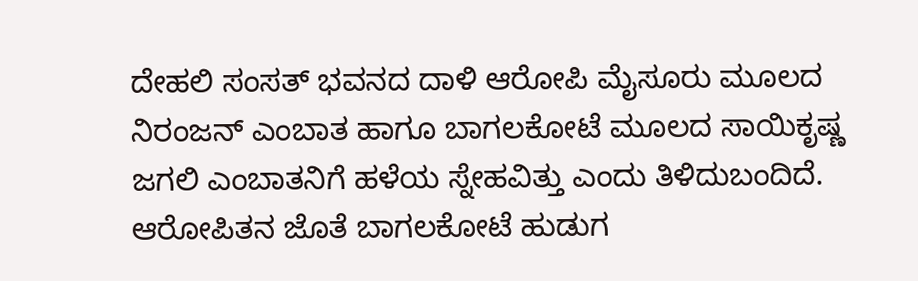ದೇಹಲಿ ಸಂಸತ್ ಭವನದ ದಾಳಿ ಆರೋಪಿ ಮೈಸೂರು ಮೂಲದ ನಿರಂಜನ್ ಎಂಬಾತ ಹಾಗೂ ಬಾಗಲಕೋಟೆ ಮೂಲದ ಸಾಯಿಕೃಷ್ಣ ಜಗಲಿ ಎಂಬಾತನಿಗೆ ಹಳೆಯ ಸ್ನೇಹವಿತ್ತು ಎಂದು ತಿಳಿದುಬಂದಿದೆ. ಆರೋಪಿತನ ಜೊತೆ ಬಾಗಲಕೋಟೆ ಹುಡುಗ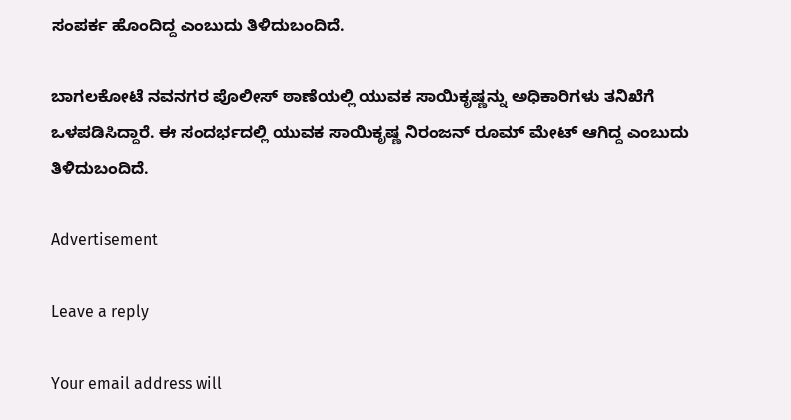ಸಂಪರ್ಕ ಹೊಂದಿದ್ದ ಎಂಬುದು ತಿಳಿದುಬಂದಿದೆ.

ಬಾಗಲಕೋಟೆ ನವನಗರ ಪೊಲೀಸ್ ಠಾಣೆಯಲ್ಲಿ ಯುವಕ ಸಾಯಿಕೃಷ್ಣನ್ನು ಅಧಿಕಾರಿಗಳು ತನಿಖೆಗೆ ಒಳಪಡಿಸಿದ್ದಾರೆ. ಈ ಸಂದರ್ಭದಲ್ಲಿ ಯುವಕ ಸಾಯಿಕೃಷ್ಣ ನಿರಂಜನ್ ರೂಮ್ ಮೇಟ್ ಆಗಿದ್ದ ಎಂಬುದು ತಿಳಿದುಬಂದಿದೆ.

Advertisement

Leave a reply

Your email address will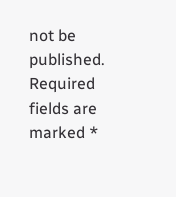not be published. Required fields are marked *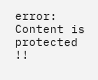error: Content is protected !!